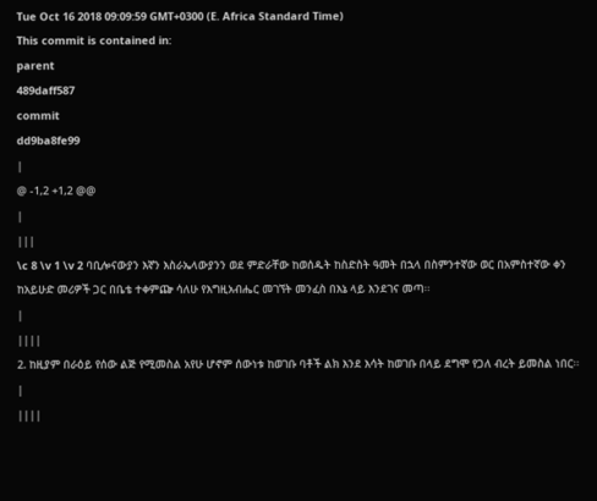Tue Oct 16 2018 09:09:59 GMT+0300 (E. Africa Standard Time)
This commit is contained in:
parent
489daff587
commit
dd9ba8fe99
|
@ -1,2 +1,2 @@
|
|||
\c 8 \v 1 \v 2 ባቢሎናውያን እኛን እስራኤላውያንን ወደ ምድራቸው ከወሰዱት ከስድስት ዓመት በኋላ በስምንተኛው ወር በአምስተኛው ቀን ከአይሁድ መሪዎች ጋር በቤቴ ተቀምጬ ሳለሁ የእግዚአብሔር መገኘት መንፈስ በእኔ ላይ እንደገና መጣ፡፡
|
||||
2. ከዚያም በራዕይ የሰው ልጅ የሚመስል አየሁ ሆኖም ሰውነቱ ከወገቡ ባቶች ልክ እንደ እሳት ከወገቡ በላይ ደግሞ የጋለ ብረት ይመስል ነበር፡፡
|
||||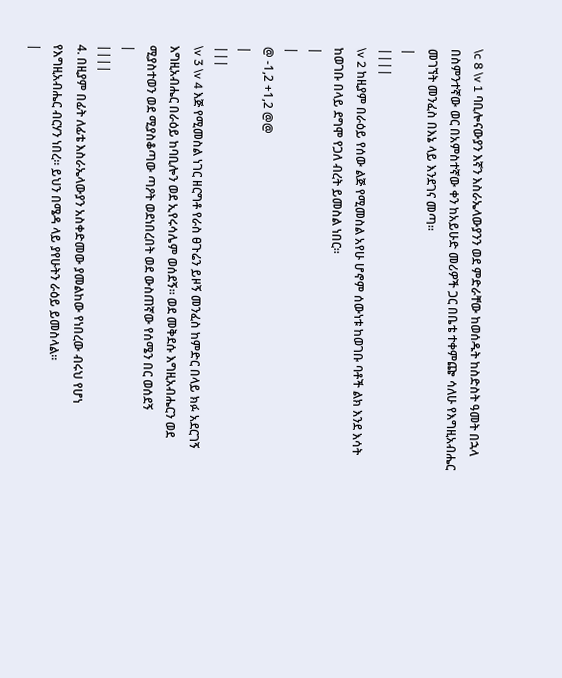\c 8 \v 1 ባቢሎናውያን እኛን እስራኤላውያንን ወደ ምድራቸው ከወሰዱት ከስድስት ዓመት በኋላ በስምንተኛው ወር በአምስተኛው ቀን ከአይሁድ መሪዎች ጋር በቤቴ ተቀምጬ ሳለሁ የእግዚአብሔር መገኘት መንፈስ በእኔ ላይ እንደገና መጣ፡፡
|
||||
\v 2 ከዚያም በራዕይ የሰው ልጅ የሚመስል አየሁ ሆኖም ሰውነቱ ከወገቡ ባቶች ልክ እንደ እሳት ከወገቡ በላይ ደግሞ የጋለ ብረት ይመስል ነበር፡፡
|
|
@ -1,2 +1,2 @@
|
|||
\v 3 \v 4 እጅ የሚመስል ነገር ዘርግቶ የራስ ፀጉሬን ይዞኝ መንፈስ ከምድር በላይ ክፉ አደርገኝ እግዚአብሔር በራዕይ ከባቢሎን ወደ ኢየሩሳሌም ወሰደኝ፡፡ ወደ መቅደሱ እግዚአብሔርን ወደ ሚያስተወን ወደ ሚያስቆጣው ጣዖት ወደነበረበት ወደ ውስጠኛው የሰሜን በር ወሰደኝ
|
||||
4. በዚያም በፊት ለፊቴ እስራኤላውያን አስቀድመው ያመልከው የነበረው ብሩህ የሆነ የእግዚአብሔር ብርሃን ነበረ፡፡ ይህን በሜዳ ላይ ያየሁትን ራዕይ ይመስላል፡፡
|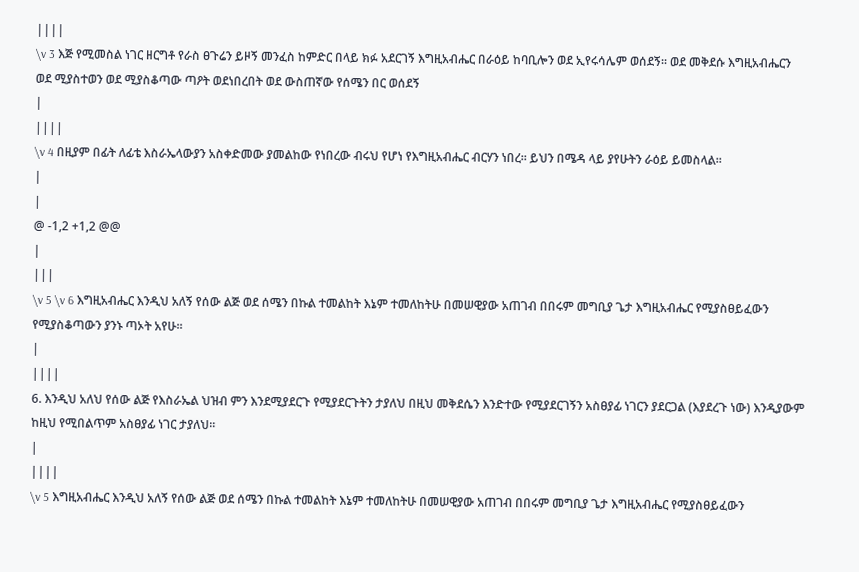||||
\v 3 እጅ የሚመስል ነገር ዘርግቶ የራስ ፀጉሬን ይዞኝ መንፈስ ከምድር በላይ ክፉ አደርገኝ እግዚአብሔር በራዕይ ከባቢሎን ወደ ኢየሩሳሌም ወሰደኝ፡፡ ወደ መቅደሱ እግዚአብሔርን ወደ ሚያስተወን ወደ ሚያስቆጣው ጣዖት ወደነበረበት ወደ ውስጠኛው የሰሜን በር ወሰደኝ
|
||||
\v 4 በዚያም በፊት ለፊቴ እስራኤላውያን አስቀድመው ያመልከው የነበረው ብሩህ የሆነ የእግዚአብሔር ብርሃን ነበረ፡፡ ይህን በሜዳ ላይ ያየሁትን ራዕይ ይመስላል፡፡
|
|
@ -1,2 +1,2 @@
|
|||
\v 5 \v 6 እግዚአብሔር እንዲህ አለኝ የሰው ልጅ ወደ ሰሜን በኩል ተመልከት እኔም ተመለከትሁ በመሠዊያው አጠገብ በበሩም መግቢያ ጌታ እግዚአብሔር የሚያስፀይፈውን የሚያስቆጣውን ያንኑ ጣኦት አየሁ፡፡
|
||||
6. እንዲህ አለህ የሰው ልጅ የእስራኤል ህዝብ ምን እንደሚያደርጉ የሚያደርጉትን ታያለህ በዚህ መቅደሴን እንድተው የሚያደርገኝን አስፀያፊ ነገርን ያደርጋል (እያደረጉ ነው) እንዲያውም ከዚህ የሚበልጥም አስፀያፊ ነገር ታያለህ፡፡
|
||||
\v 5 እግዚአብሔር እንዲህ አለኝ የሰው ልጅ ወደ ሰሜን በኩል ተመልከት እኔም ተመለከትሁ በመሠዊያው አጠገብ በበሩም መግቢያ ጌታ እግዚአብሔር የሚያስፀይፈውን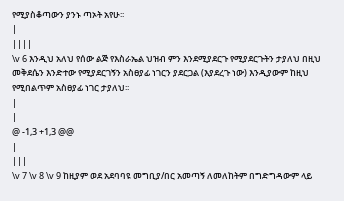የሚያስቆጣውን ያንኑ ጣኦት አየሁ፡፡
|
||||
\v 6 እንዲህ አለህ የሰው ልጅ የእስራኤል ህዝብ ምን እንደሚያደርጉ የሚያደርጉትን ታያለህ በዚህ መቅደሴን እንድተው የሚያደርገኝን አስፀያፊ ነገርን ያደርጋል (እያደረጉ ነው) እንዲያውም ከዚህ የሚበልጥም አስፀያፊ ነገር ታያለህ፡፡
|
|
@ -1,3 +1,3 @@
|
|||
\v 7 \v 8 \v 9 ከዚያም ወደ አደባባዩ መግቢያ/በር አመጣኝ ለመለከትም በግድግዳውም ላይ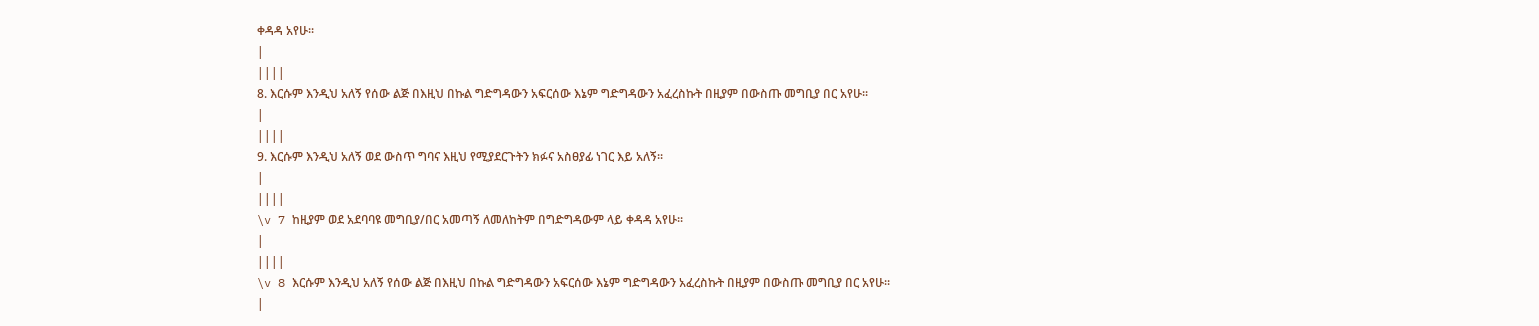ቀዳዳ አየሁ፡፡
|
||||
8. እርሱም እንዲህ አለኝ የሰው ልጅ በእዚህ በኩል ግድግዳውን አፍርሰው እኔም ግድግዳውን አፈረስኩት በዚያም በውስጡ መግቢያ በር አየሁ፡፡
|
||||
9. እርሱም እንዲህ አለኝ ወደ ውስጥ ግባና እዚህ የሚያደርጉትን ክፉና አስፀያፊ ነገር እይ አለኝ፡፡
|
||||
\v 7 ከዚያም ወደ አደባባዩ መግቢያ/በር አመጣኝ ለመለከትም በግድግዳውም ላይ ቀዳዳ አየሁ፡፡
|
||||
\v 8 እርሱም እንዲህ አለኝ የሰው ልጅ በእዚህ በኩል ግድግዳውን አፍርሰው እኔም ግድግዳውን አፈረስኩት በዚያም በውስጡ መግቢያ በር አየሁ፡፡
|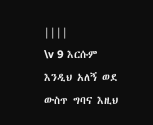||||
\v 9 እርሱም እንዲህ አለኝ ወደ ውስጥ ግባና እዚህ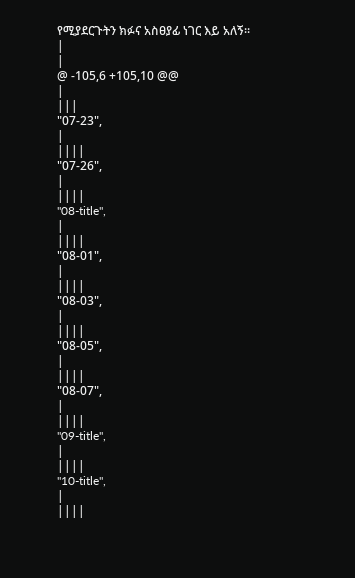የሚያደርጉትን ክፉና አስፀያፊ ነገር እይ አለኝ፡፡
|
|
@ -105,6 +105,10 @@
|
|||
"07-23",
|
||||
"07-26",
|
||||
"08-title",
|
||||
"08-01",
|
||||
"08-03",
|
||||
"08-05",
|
||||
"08-07",
|
||||
"09-title",
|
||||
"10-title",
|
||||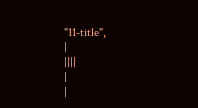"11-title",
|
||||
|
|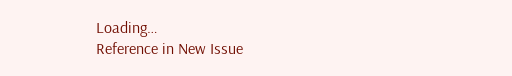Loading…
Reference in New Issue